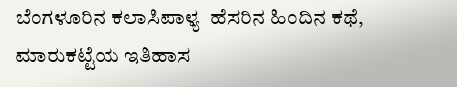ಬೆಂಗಳೂರಿನ ಕಲಾಸಿಪಾಳ್ಯ  ಹೆಸರಿನ ಹಿಂದಿನ ಕಥೆ, ಮಾರುಕಟ್ಟೆಯ ಇತಿಹಾಸ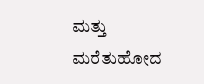ಮತ್ತು ಮರೆತುಹೋದ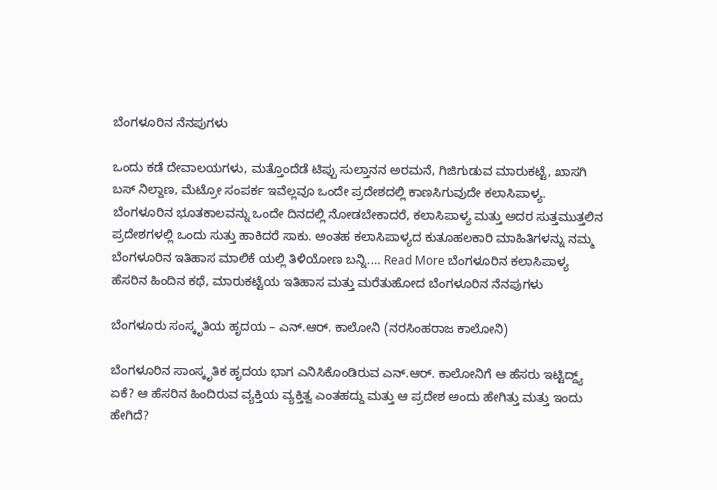ಬೆಂಗಳೂರಿನ ನೆನಪುಗಳು

ಒಂದು ಕಡೆ ದೇವಾಲಯಗಳು, ಮತ್ತೊಂದೆಡೆ ಟಿಪ್ಪು ಸುಲ್ತಾನನ ಅರಮನೆ, ಗಿಜಿಗುಡುವ ಮಾರುಕಟ್ಟೆ, ಖಾಸಗಿ ಬಸ್ ನಿಲ್ದಾಣ, ಮೆಟ್ರೋ ಸಂಪರ್ಕ ಇವೆಲ್ಲವೂ ಒಂದೇ ಪ್ರದೇಶದಲ್ಲಿ ಕಾಣಸಿಗುವುದೇ ಕಲಾಸಿಪಾಳ್ಯ. ಬೆಂಗಳೂರಿನ ಭೂತಕಾಲವನ್ನು ಒಂದೇ ದಿನದಲ್ಲಿ ನೋಡಬೇಕಾದರೆ, ಕಲಾಸಿಪಾಳ್ಯ ಮತ್ತು ಅದರ ಸುತ್ತಮುತ್ತಲಿನ ಪ್ರದೇಶಗಳಲ್ಲಿ ಒಂದು ಸುತ್ತು ಹಾಕಿದರೆ ಸಾಕು. ಅಂತಹ ಕಲಾಸಿಪಾಳ್ಯದ ಕುತೂಹಲಕಾರಿ ಮಾಹಿತಿಗಳನ್ನು ನಮ್ಮ ಬೆಂಗಳೂರಿನ ಇತಿಹಾಸ ಮಾಲಿಕೆ ಯಲ್ಲಿ ತಿಳಿಯೋಣ ಬನ್ನಿ.… Read More ಬೆಂಗಳೂರಿನ ಕಲಾಸಿಪಾಳ್ಯ  ಹೆಸರಿನ ಹಿಂದಿನ ಕಥೆ, ಮಾರುಕಟ್ಟೆಯ ಇತಿಹಾಸ ಮತ್ತು ಮರೆತುಹೋದ ಬೆಂಗಳೂರಿನ ನೆನಪುಗಳು

ಬೆಂಗಳೂರು ಸಂಸ್ಕೃತಿಯ ಹೃದಯ – ಎನ್.ಆರ್. ಕಾಲೋನಿ (ನರಸಿಂಹರಾಜ ಕಾಲೋನಿ)

ಬೆಂಗಳೂರಿನ ಸಾಂಸ್ಕೃತಿಕ ಹೃದಯ ಭಾಗ ಎನಿಸಿಕೊಂಡಿರುವ ಎನ್.ಆರ್. ಕಾಲೋನಿಗೆ ಆ ಹೆಸರು ಇಟ್ಟಿದ್ದ್ಯ್ ಏಕೆ? ಆ ಹೆಸರಿನ ಹಿಂದಿರುವ ವ್ಯಕ್ತಿಯ ವ್ಯಕ್ತಿತ್ವ ಎಂತಹದ್ದು ಮತ್ತು ಆ ಪ್ರದೇಶ ಅಂದು ಹೇಗಿತ್ತು ಮತ್ತು ಇಂದು ಹೇಗಿದೆ?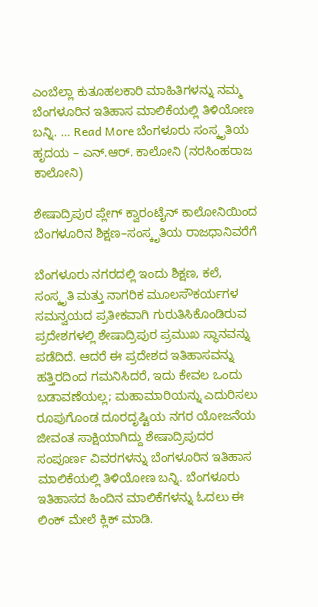ಎಂಬೆಲ್ಲಾ ಕುತೂಹಲಕಾರಿ ಮಾಹಿತಿಗಳನ್ನು ನಮ್ಮ ಬೆಂಗಳೂರಿನ ಇತಿಹಾಸ ಮಾಲಿಕೆಯಲ್ಲಿ ತಿಳಿಯೋಣ ಬನ್ನಿ. … Read More ಬೆಂಗಳೂರು ಸಂಸ್ಕೃತಿಯ ಹೃದಯ – ಎನ್.ಆರ್. ಕಾಲೋನಿ (ನರಸಿಂಹರಾಜ ಕಾಲೋನಿ)

ಶೇಷಾದ್ರಿಪುರ ಪ್ಲೇಗ್ ಕ್ವಾರಂಟೈನ್ ಕಾಲೋನಿಯಿಂದ ಬೆಂಗಳೂರಿನ ಶಿಕ್ಷಣ–ಸಂಸ್ಕೃತಿಯ ರಾಜಧಾನಿವರೆಗೆ

ಬೆಂಗಳೂರು ನಗರದಲ್ಲಿ ಇಂದು ಶಿಕ್ಷಣ, ಕಲೆ, ಸಂಸ್ಕೃತಿ ಮತ್ತು ನಾಗರಿಕ ಮೂಲಸೌಕರ್ಯಗಳ ಸಮನ್ವಯದ ಪ್ರತೀಕವಾಗಿ ಗುರುತಿಸಿಕೊಂಡಿರುವ ಪ್ರದೇಶಗಳಲ್ಲಿ ಶೇಷಾದ್ರಿಪುರ ಪ್ರಮುಖ ಸ್ಥಾನವನ್ನು ಪಡೆದಿದೆ. ಆದರೆ ಈ ಪ್ರದೇಶದ ಇತಿಹಾಸವನ್ನು ಹತ್ತಿರದಿಂದ ಗಮನಿಸಿದರೆ, ಇದು ಕೇವಲ ಒಂದು ಬಡಾವಣೆಯಲ್ಲ; ಮಹಾಮಾರಿಯನ್ನು ಎದುರಿಸಲು ರೂಪುಗೊಂಡ ದೂರದೃಷ್ಟಿಯ ನಗರ ಯೋಜನೆಯ ಜೀವಂತ ಸಾಕ್ಷಿಯಾಗಿದ್ದು ಶೇಷಾದ್ರಿಪುದರ ಸಂಪೂರ್ಣ ವಿವರಗಳನ್ನು ಬೆಂಗಳೂರಿನ ಇತಿಹಾಸ ಮಾಲಿಕೆಯಲ್ಲಿ ತಿಳಿಯೋಣ ಬನ್ನಿ. ಬೆಂಗಳೂರು ಇತಿಹಾಸದ ಹಿಂದಿನ ಮಾಲಿಕೆಗಳನ್ನು ಓದಲು ಈ ಲಿಂಕ್ ಮೇಲೆ ಕ್ಲಿಕ್ ಮಾಡಿ.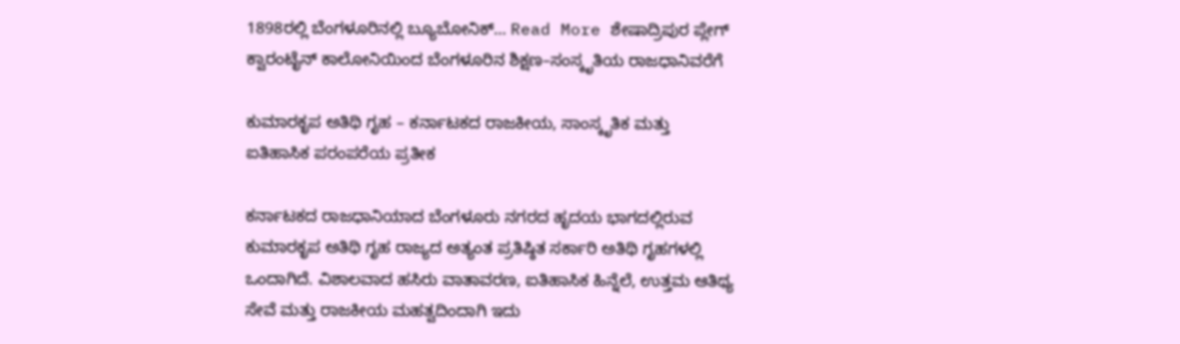1898ರಲ್ಲಿ ಬೆಂಗಳೂರಿನಲ್ಲಿ ಬ್ಯೂಬೋನಿಕ್… Read More ಶೇಷಾದ್ರಿಪುರ ಪ್ಲೇಗ್ ಕ್ವಾರಂಟೈನ್ ಕಾಲೋನಿಯಿಂದ ಬೆಂಗಳೂರಿನ ಶಿಕ್ಷಣ–ಸಂಸ್ಕೃತಿಯ ರಾಜಧಾನಿವರೆಗೆ

ಕುಮಾರಕೃಪ ಅತಿಥಿ ಗೃಹ – ಕರ್ನಾಟಕದ ರಾಜಕೀಯ, ಸಾಂಸ್ಕೃತಿಕ ಮತ್ತು ಐತಿಹಾಸಿಕ ಪರಂಪರೆಯ ಪ್ರತೀಕ

ಕರ್ನಾಟಕದ ರಾಜಧಾನಿಯಾದ ಬೆಂಗಳೂರು ನಗರದ ಹೃದಯ ಭಾಗದಲ್ಲಿರುವ ಕುಮಾರಕೃಪ ಅತಿಥಿ ಗೃಹ ರಾಜ್ಯದ ಅತ್ಯಂತ ಪ್ರತಿಷ್ಠಿತ ಸರ್ಕಾರಿ ಅತಿಥಿ ಗೃಹಗಳಲ್ಲಿ ಒಂದಾಗಿದೆ. ವಿಶಾಲವಾದ ಹಸಿರು ವಾತಾವರಣ, ಐತಿಹಾಸಿಕ ಹಿನ್ನೆಲೆ, ಉತ್ತಮ ಆತಿಥ್ಯ ಸೇವೆ ಮತ್ತು ರಾಜಕೀಯ ಮಹತ್ವದಿಂದಾಗಿ ಇದು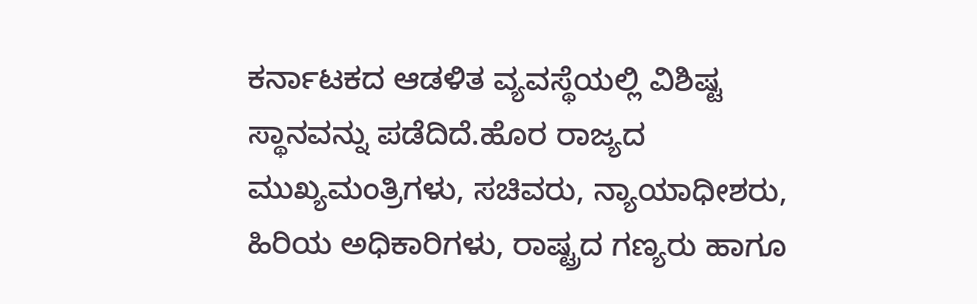ಕರ್ನಾಟಕದ ಆಡಳಿತ ವ್ಯವಸ್ಥೆಯಲ್ಲಿ ವಿಶಿಷ್ಟ ಸ್ಥಾನವನ್ನು ಪಡೆದಿದೆ.ಹೊರ ರಾಜ್ಯದ ಮುಖ್ಯಮಂತ್ರಿಗಳು, ಸಚಿವರು, ನ್ಯಾಯಾಧೀಶರು, ಹಿರಿಯ ಅಧಿಕಾರಿಗಳು, ರಾಷ್ಟ್ರದ ಗಣ್ಯರು ಹಾಗೂ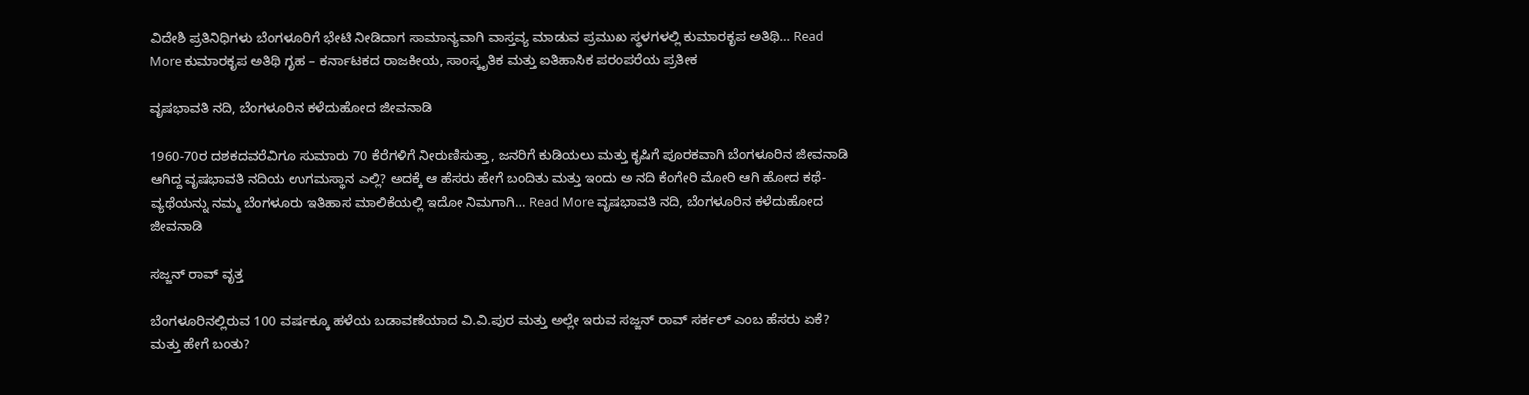ವಿದೇಶಿ ಪ್ರತಿನಿಧಿಗಳು ಬೆಂಗಳೂರಿಗೆ ಭೇಟಿ ನೀಡಿದಾಗ ಸಾಮಾನ್ಯವಾಗಿ ವಾಸ್ತವ್ಯ ಮಾಡುವ ಪ್ರಮುಖ ಸ್ಥಳಗಳಲ್ಲಿ ಕುಮಾರಕೃಪ ಅತಿಥಿ… Read More ಕುಮಾರಕೃಪ ಅತಿಥಿ ಗೃಹ – ಕರ್ನಾಟಕದ ರಾಜಕೀಯ, ಸಾಂಸ್ಕೃತಿಕ ಮತ್ತು ಐತಿಹಾಸಿಕ ಪರಂಪರೆಯ ಪ್ರತೀಕ

ವೃಷಭಾವತಿ ನದಿ, ಬೆಂಗಳೂರಿನ ಕಳೆದುಹೋದ ಜೀವನಾಡಿ

1960-70ರ ದಶಕದವರೆವಿಗೂ ಸುಮಾರು 70 ಕೆರೆಗಳಿಗೆ ನೀರುಣಿಸುತ್ತಾ, ಜನರಿಗೆ ಕುಡಿಯಲು ಮತ್ತು ಕೃಷಿಗೆ ಪೂರಕವಾಗಿ ಬೆಂಗಳೂರಿನ ಜೀವನಾಡಿ ಆಗಿದ್ದ ವೃಷಭಾವತಿ ನದಿಯ ಉಗಮಸ್ಥಾನ ಎಲ್ಲಿ? ಅದಕ್ಕೆ ಆ ಹೆಸರು ಹೇಗೆ ಬಂದಿತು ಮತ್ತು ಇಂದು ಅ ನದಿ ಕೆಂಗೇರಿ ಮೋರಿ ಆಗಿ ಹೋದ ಕಥೆ-ವ್ಯಥೆಯನ್ನು ನಮ್ಮ ಬೆಂಗಳೂರು ಇತಿಹಾಸ ಮಾಲಿಕೆಯಲ್ಲಿ ಇದೋ ನಿಮಗಾಗಿ… Read More ವೃಷಭಾವತಿ ನದಿ, ಬೆಂಗಳೂರಿನ ಕಳೆದುಹೋದ ಜೀವನಾಡಿ

ಸಜ್ಜನ್ ರಾವ್ ವೃತ್ತ

ಬೆಂಗಳೂರಿನಲ್ಲಿರುವ 100 ವರ್ಷಕ್ಕೂ ಹಳೆಯ ಬಡಾವಣೆಯಾದ ವಿ.ವಿ.ಪುರ ಮತ್ತು ಅಲ್ಲೇ ಇರುವ ಸಜ್ಜನ್ ರಾವ್ ಸರ್ಕಲ್ ಎಂಬ ಹೆಸರು ಏಕೆ? ಮತ್ತು ಹೇಗೆ ಬಂತು?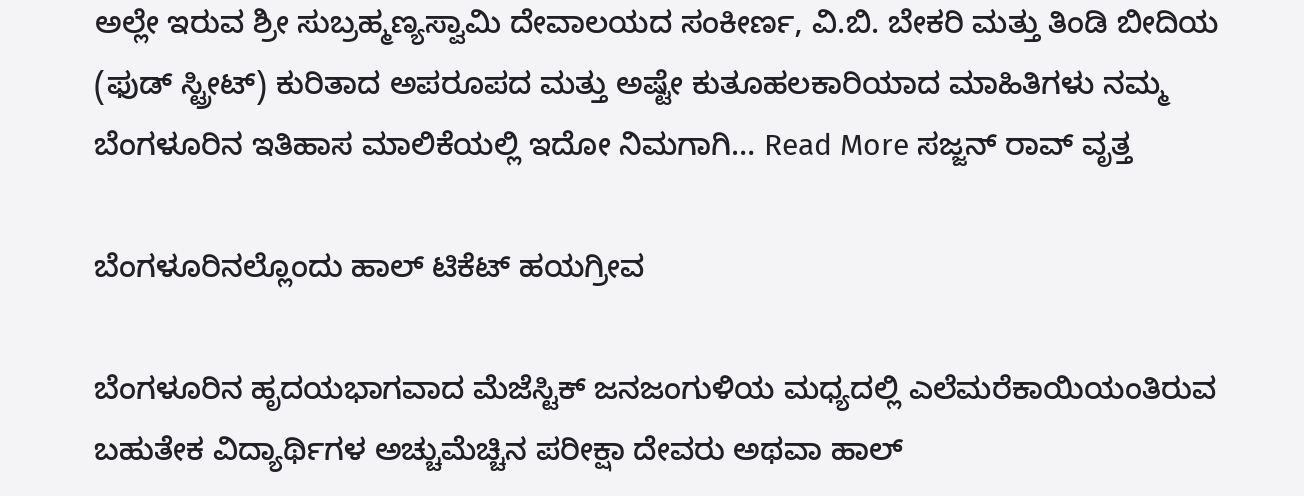ಅಲ್ಲೇ ಇರುವ ಶ್ರೀ ಸುಬ್ರಹ್ಮಣ್ಯಸ್ವಾಮಿ ದೇವಾಲಯದ ಸಂಕೀರ್ಣ, ವಿ.ಬಿ. ಬೇಕರಿ ಮತ್ತು ತಿಂಡಿ ಬೀದಿಯ (ಫುಡ್ ಸ್ಟ್ರೀಟ್) ಕುರಿತಾದ ಅಪರೂಪದ ಮತ್ತು ಅಷ್ಟೇ ಕುತೂಹಲಕಾರಿಯಾದ ಮಾಹಿತಿಗಳು ನಮ್ಮ ಬೆಂಗಳೂರಿನ ಇತಿಹಾಸ ಮಾಲಿಕೆಯಲ್ಲಿ ಇದೋ ನಿಮಗಾಗಿ… Read More ಸಜ್ಜನ್ ರಾವ್ ವೃತ್ತ

ಬೆಂಗಳೂರಿನಲ್ಲೊಂದು ಹಾಲ್ ಟಿಕೆಟ್ ಹಯಗ್ರೀವ

ಬೆಂಗಳೂರಿನ ಹೃದಯಭಾಗವಾದ ಮೆಜೆಸ್ಟಿಕ್ ಜನಜಂಗುಳಿಯ ಮಧ್ಯದಲ್ಲಿ ಎಲೆಮರೆಕಾಯಿಯಂತಿರುವ ಬಹುತೇಕ ವಿದ್ಯಾರ್ಥಿಗಳ ಅಚ್ಚುಮೆಚ್ಚಿನ ಪರೀಕ್ಷಾ ದೇವರು ಅಥವಾ ಹಾಲ್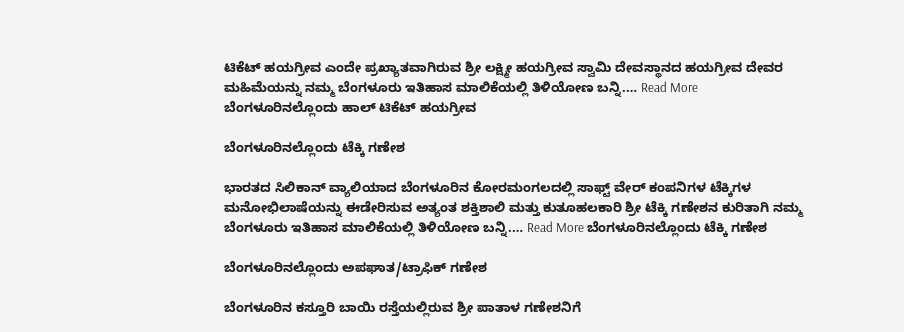ಟಿಕೆಟ್ ಹಯಗ್ರೀವ ಎಂದೇ ಪ್ರಖ್ಯಾತವಾಗಿರುವ ಶ್ರೀ ಲಕ್ಷ್ಮೀ ಹಯಗ್ರೀವ ಸ್ವಾಮಿ ದೇವಸ್ಥಾನದ ಹಯಗ್ರೀವ ದೇವರ ಮಹಿಮೆಯನ್ನು ನಮ್ಮ ಬೆಂಗಳೂರು ಇತಿಹಾಸ ಮಾಲಿಕೆಯಲ್ಲಿ ತಿಳಿಯೋಣ ಬನ್ನಿ.… Read More ಬೆಂಗಳೂರಿನಲ್ಲೊಂದು ಹಾಲ್ ಟಿಕೆಟ್ ಹಯಗ್ರೀವ

ಬೆಂಗಳೂರಿನಲ್ಲೊಂದು ಟೆಕ್ಕಿ ಗಣೇಶ

ಭಾರತದ ಸಿಲಿಕಾನ್ ವ್ಯಾಲಿಯಾದ ಬೆಂಗಳೂರಿನ ಕೋರಮಂಗಲದಲ್ಲಿ ಸಾಫ್ಟ್ ವೇರ್ ಕಂಪನಿಗಳ ಟೆಕ್ಕಿಗಳ ಮನೋಭಿಲಾಷೆಯನ್ನು ಈಡೇರಿಸುವ ಅತ್ಯಂತ ಶಕ್ತಿಶಾಲಿ ಮತ್ತು ಕುತೂಹಲಕಾರಿ ಶ್ರೀ ಟೆಕ್ಕಿ ಗಣೇಶನ ಕುರಿತಾಗಿ ನಮ್ಮ ಬೆಂಗಳೂರು ಇತಿಹಾಸ ಮಾಲಿಕೆಯಲ್ಲಿ ತಿಳಿಯೋಣ ಬನ್ನಿ.… Read More ಬೆಂಗಳೂರಿನಲ್ಲೊಂದು ಟೆಕ್ಕಿ ಗಣೇಶ

ಬೆಂಗಳೂರಿನಲ್ಲೊಂದು ಅಪಘಾತ/ಟ್ರಾಫಿಕ್ ಗಣೇಶ

ಬೆಂಗಳೂರಿನ ಕಸ್ತೂರಿ ಬಾಯಿ ರಸ್ತೆಯಲ್ಲಿರುವ ಶ್ರೀ ಪಾತಾಳ ಗಣೇಶನಿಗೆ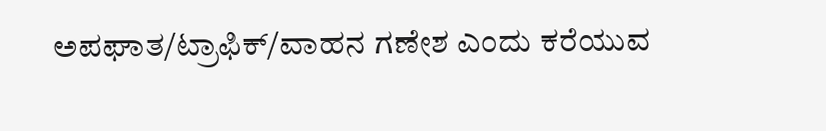ಅಪಘಾತ/ಟ್ರಾಫಿಕ್/ವಾಹನ ಗಣೇಶ ಎಂದು ಕರೆಯುವ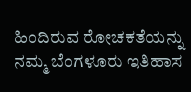ಹಿಂದಿರುವ ರೋಚಕತೆಯನ್ನು ನಮ್ಮ ಬೆಂಗಳೂರು ಇತಿಹಾಸ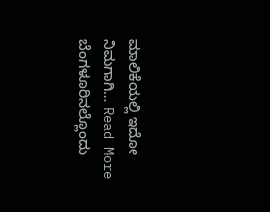ಮಾಲಿಕೆಯಲ್ಲಿ ಇದೋ ನಿಮಗಾಗಿ… Read More ಬೆಂಗಳೂರಿನಲ್ಲೊಂದು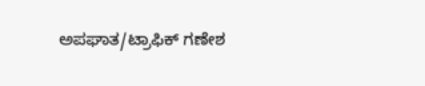ಅಪಘಾತ/ಟ್ರಾಫಿಕ್ ಗಣೇಶ